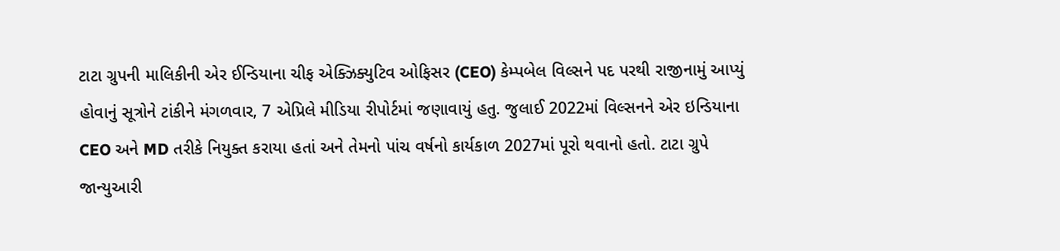ટાટા ગ્રુપની માલિકીની એર ઈન્ડિયાના ચીફ એક્ઝિક્યુટિવ ઓફિસર (CEO) કેમ્પબેલ વિલ્સને પદ પરથી રાજીનામું આપ્યું હોવાનું સૂત્રોને ટાંકીને મંગળવાર, 7 એપ્રિલે મીડિયા રીપોર્ટમાં જણાવાયું હતુ. જુલાઈ 2022માં વિલ્સનને એર ઇન્ડિયાના CEO અને MD તરીકે નિયુક્ત કરાયા હતાં અને તેમનો પાંચ વર્ષનો કાર્યકાળ 2027માં પૂરો થવાનો હતો. ટાટા ગ્રુપે જાન્યુઆરી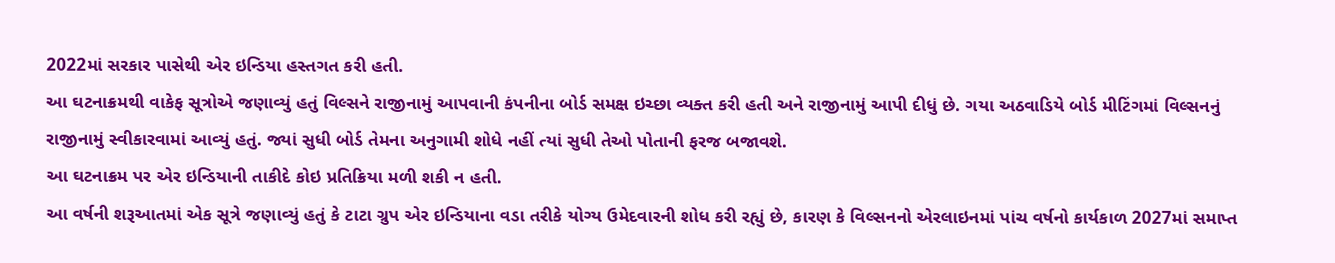2022માં સરકાર પાસેથી એર ઇન્ડિયા હસ્તગત કરી હતી.
આ ઘટનાક્રમથી વાકેફ સૂત્રોએ જણાવ્યું હતું વિલ્સને રાજીનામું આપવાની કંપનીના બોર્ડ સમક્ષ ઇચ્છા વ્યક્ત કરી હતી અને રાજીનામું આપી દીધું છે. ગયા અઠવાડિયે બોર્ડ મીટિંગમાં વિલ્સનનું રાજીનામું સ્વીકારવામાં આવ્યું હતું. જ્યાં સુધી બોર્ડ તેમના અનુગામી શોધે નહીં ત્યાં સુધી તેઓ પોતાની ફરજ બજાવશે.
આ ઘટનાક્રમ પર એર ઇન્ડિયાની તાકીદે કોઇ પ્રતિક્રિયા મળી શકી ન હતી.
આ વર્ષની શરૂઆતમાં એક સૂત્રે જણાવ્યું હતું કે ટાટા ગ્રુપ એર ઇન્ડિયાના વડા તરીકે યોગ્ય ઉમેદવારની શોધ કરી રહ્યું છે, કારણ કે વિલ્સનનો એરલાઇનમાં પાંચ વર્ષનો કાર્યકાળ 2027માં સમાપ્ત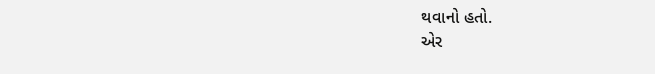થવાનો હતો.
એર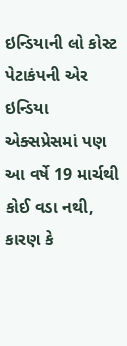ઇન્ડિયાની લો કોસ્ટ પેટાકંપની એર ઇન્ડિયા એક્સપ્રેસમાં પણ આ વર્ષે 19 માર્ચથી કોઈ વડા નથી, કારણ કે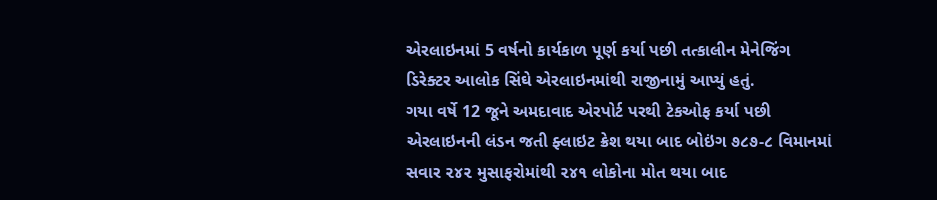એરલાઇનમાં 5 વર્ષનો કાર્યકાળ પૂર્ણ કર્યા પછી તત્કાલીન મેનેજિંગ ડિરેક્ટર આલોક સિંઘે એરલાઇનમાંથી રાજીનામું આપ્યું હતું.
ગયા વર્ષે 12 જૂને અમદાવાદ એરપોર્ટ પરથી ટેકઓફ કર્યા પછી એરલાઇનની લંડન જતી ફ્લાઇટ ક્રેશ થયા બાદ બોઇંગ ૭૮૭-૮ વિમાનમાં સવાર ૨૪૨ મુસાફરોમાંથી ૨૪૧ લોકોના મોત થયા બાદ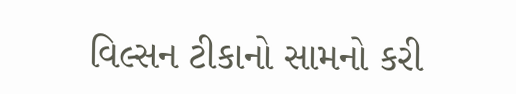વિલ્સન ટીકાનો સામનો કરી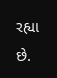રહ્યા છે.